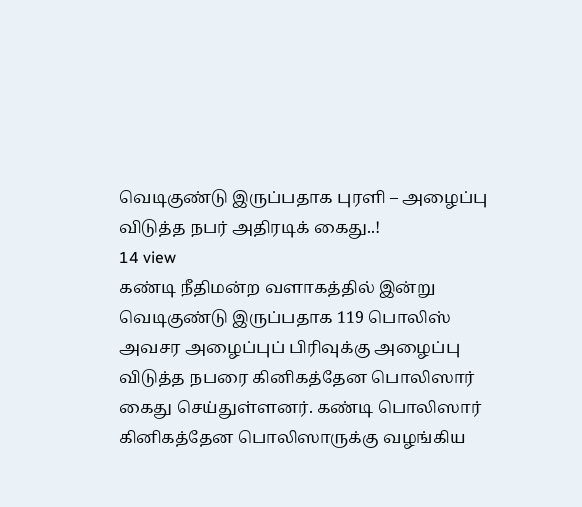வெடிகுண்டு இருப்பதாக புரளி – அழைப்பு விடுத்த நபர் அதிரடிக் கைது..!
14 view
கண்டி நீதிமன்ற வளாகத்தில் இன்று வெடிகுண்டு இருப்பதாக 119 பொலிஸ் அவசர அழைப்புப் பிரிவுக்கு அழைப்பு விடுத்த நபரை கினிகத்தேன பொலிஸார் கைது செய்துள்ளனர். கண்டி பொலிஸார் கினிகத்தேன பொலிஸாருக்கு வழங்கிய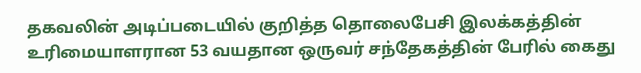தகவலின் அடிப்படையில் குறித்த தொலைபேசி இலக்கத்தின் உரிமையாளரான 53 வயதான ஒருவர் சந்தேகத்தின் பேரில் கைது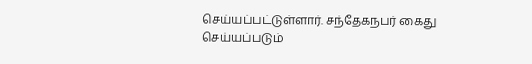செய்யப்பட்டுள்ளார். சந்தேகநபர் கைது செய்யப்படும்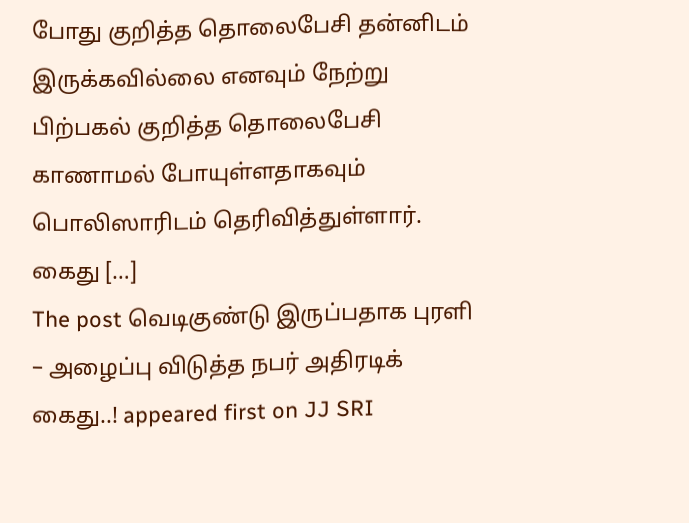போது குறித்த தொலைபேசி தன்னிடம் இருக்கவில்லை எனவும் நேற்று பிற்பகல் குறித்த தொலைபேசி காணாமல் போயுள்ளதாகவும் பொலிஸாரிடம் தெரிவித்துள்ளார். கைது […]
The post வெடிகுண்டு இருப்பதாக புரளி – அழைப்பு விடுத்த நபர் அதிரடிக் கைது..! appeared first on JJ SRI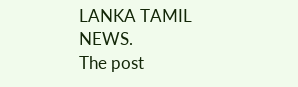LANKA TAMIL NEWS.
The post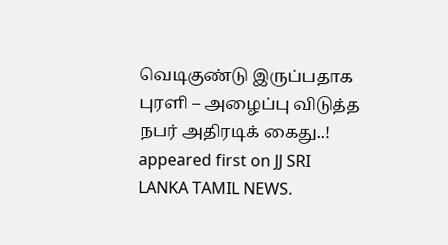வெடிகுண்டு இருப்பதாக புரளி – அழைப்பு விடுத்த நபர் அதிரடிக் கைது..! appeared first on JJ SRI LANKA TAMIL NEWS.